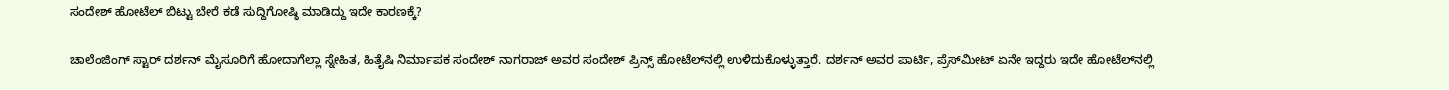ಸಂದೇಶ್ ಹೋಟೆಲ್ ಬಿಟ್ಟು ಬೇರೆ ಕಡೆ ಸುದ್ದಿಗೋಷ್ಠಿ ಮಾಡಿದ್ದು ಇದೇ ಕಾರಣಕ್ಕೆ?

ಚಾಲೆಂಜಿಂಗ್ ಸ್ಟಾರ್ ದರ್ಶನ್ ಮೈಸೂರಿಗೆ ಹೋದಾಗೆಲ್ಲಾ ಸ್ನೇಹಿತ, ಹಿತೈಷಿ ನಿರ್ಮಾಪಕ ಸಂದೇಶ್ ನಾಗರಾಜ್ ಅವರ ಸಂದೇಶ್ ಪ್ರಿನ್ಸ್ ಹೋಟೆಲ್‌ನಲ್ಲಿ ಉಳಿದುಕೊಳ್ಳುತ್ತಾರೆ. ದರ್ಶನ್ ಅವರ ಪಾರ್ಟಿ, ಪ್ರೆಸ್‌ಮೀಟ್ ಏನೇ ಇದ್ದರು ಇದೇ ಹೋಟೆಲ್‌ನಲ್ಲಿ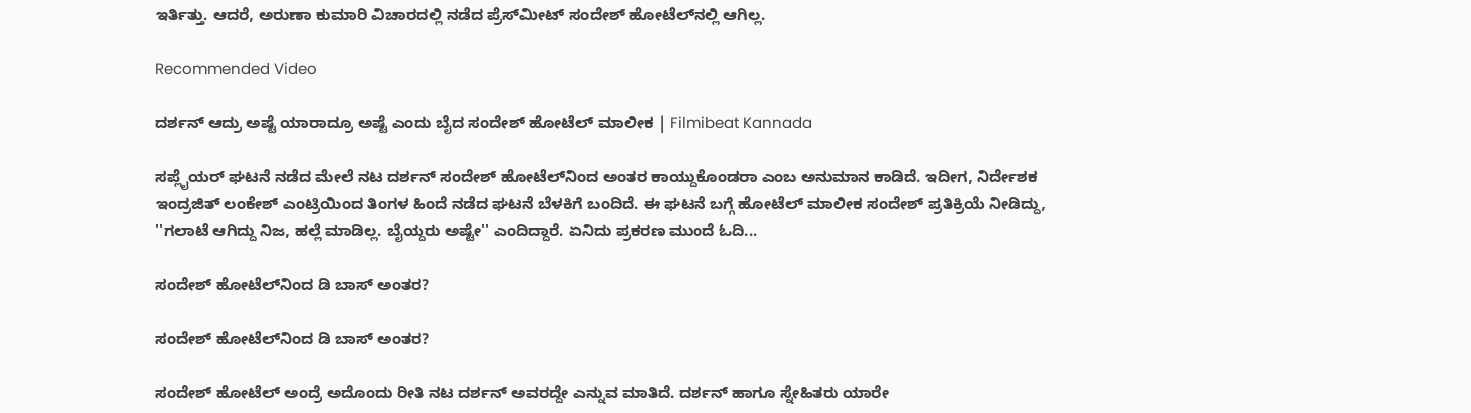ಇರ್ತಿತ್ತು. ಆದರೆ, ಅರುಣಾ ಕುಮಾರಿ ವಿಚಾರದಲ್ಲಿ ನಡೆದ ಪ್ರೆಸ್‌ಮೀಟ್ ಸಂದೇಶ್ ಹೋಟೆಲ್‌ನಲ್ಲಿ ಆಗಿಲ್ಲ.

Recommended Video

ದರ್ಶನ್ ಆದ್ರು ಅಷ್ಟೆ ಯಾರಾದ್ರೂ ಅಷ್ಟೆ ಎಂದು ಬೈದ ಸಂದೇಶ್ ಹೋಟೆಲ್ ಮಾಲೀಕ | Filmibeat Kannada

ಸಪ್ಲೈಯರ್ ಘಟನೆ ನಡೆದ ಮೇಲೆ ನಟ ದರ್ಶನ್ ಸಂದೇಶ್ ಹೋಟೆಲ್‌ನಿಂದ ಅಂತರ ಕಾಯ್ದುಕೊಂಡರಾ ಎಂಬ ಅನುಮಾನ ಕಾಡಿದೆ. ಇದೀಗ, ನಿರ್ದೇಶಕ ಇಂದ್ರಜಿತ್ ಲಂಕೇಶ್ ಎಂಟ್ರಿಯಿಂದ ತಿಂಗಳ ಹಿಂದೆ ನಡೆದ ಘಟನೆ ಬೆಳಕಿಗೆ ಬಂದಿದೆ. ಈ ಘಟನೆ ಬಗ್ಗೆ ಹೋಟೆಲ್ ಮಾಲೀಕ ಸಂದೇಶ್ ಪ್ರತಿಕ್ರಿಯೆ ನೀಡಿದ್ದು, ''ಗಲಾಟೆ ಆಗಿದ್ದು ನಿಜ, ಹಲ್ಲೆ ಮಾಡಿಲ್ಲ. ಬೈಯ್ದರು ಅಷ್ಟೇ'' ಎಂದಿದ್ದಾರೆ. ಏನಿದು ಪ್ರಕರಣ ಮುಂದೆ ಓದಿ...

ಸಂದೇಶ್ ಹೋಟೆಲ್‌ನಿಂದ ಡಿ ಬಾಸ್ ಅಂತರ?

ಸಂದೇಶ್ ಹೋಟೆಲ್‌ನಿಂದ ಡಿ ಬಾಸ್ ಅಂತರ?

ಸಂದೇಶ್ ಹೋಟೆಲ್ ಅಂದ್ರೆ ಅದೊಂದು ರೀತಿ ನಟ ದರ್ಶನ್ ಅವರದ್ದೇ ಎನ್ನುವ ಮಾತಿದೆ. ದರ್ಶನ್ ಹಾಗೂ ಸ್ನೇಹಿತರು ಯಾರೇ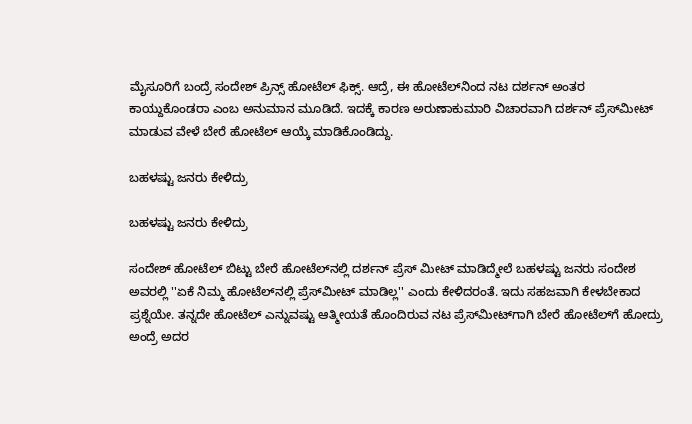ಮೈಸೂರಿಗೆ ಬಂದ್ರೆ ಸಂದೇಶ್ ಪ್ರಿನ್ಸ್ ಹೋಟೆಲ್‌ ಫಿಕ್ಸ್. ಆದ್ರೆ, ಈ ಹೋಟೆಲ್‌ನಿಂದ ನಟ ದರ್ಶನ್ ಅಂತರ ಕಾಯ್ದುಕೊಂಡರಾ ಎಂಬ ಅನುಮಾನ ಮೂಡಿದೆ. ಇದಕ್ಕೆ ಕಾರಣ ಅರುಣಾಕುಮಾರಿ ವಿಚಾರವಾಗಿ ದರ್ಶನ್ ಪ್ರೆಸ್‌ಮೀಟ್ ಮಾಡುವ ವೇಳೆ ಬೇರೆ ಹೋಟೆಲ್ ಆಯ್ಕೆ ಮಾಡಿಕೊಂಡಿದ್ದು.

ಬಹಳಷ್ಟು ಜನರು ಕೇಳಿದ್ರು

ಬಹಳಷ್ಟು ಜನರು ಕೇಳಿದ್ರು

ಸಂದೇಶ್ ಹೋಟೆಲ್ ಬಿಟ್ಟು ಬೇರೆ ಹೋಟೆಲ್‌ನಲ್ಲಿ ದರ್ಶನ್ ಪ್ರೆಸ್ ಮೀಟ್ ಮಾಡಿದ್ಮೇಲೆ ಬಹಳಷ್ಟು ಜನರು ಸಂದೇಶ ಅವರಲ್ಲಿ ''ಏಕೆ ನಿಮ್ಮ ಹೋಟೆಲ್‌ನಲ್ಲಿ ಪ್ರೆಸ್‌ಮೀಟ್ ಮಾಡಿಲ್ಲ'' ಎಂದು ಕೇಳಿದರಂತೆ. ಇದು ಸಹಜವಾಗಿ ಕೇಳಬೇಕಾದ ಪ್ರಶ್ನೆಯೇ. ತನ್ನದೇ ಹೋಟೆಲ್‌ ಎನ್ನುವಷ್ಟು ಆತ್ಮೀಯತೆ ಹೊಂದಿರುವ ನಟ ಪ್ರೆಸ್‌ಮೀಟ್‌ಗಾಗಿ ಬೇರೆ ಹೋಟೆಲ್‌ಗೆ ಹೋದ್ರು ಅಂದ್ರೆ ಅದರ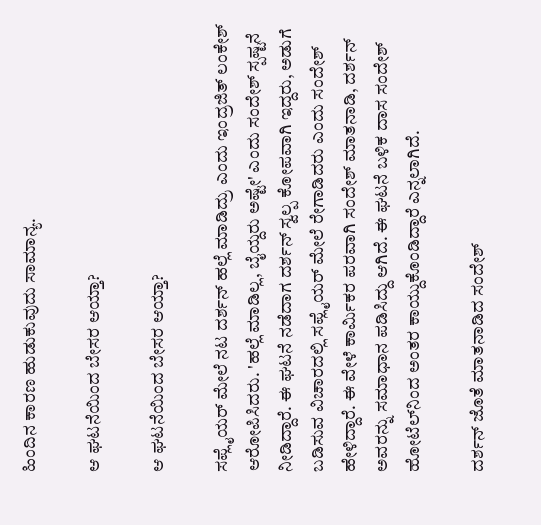ಹಿಂದಿನ ಕಾರಣ ಹುಡುಕುವುದು ಸಾಮಾನ್ಯ.

ಆ ಘಟನೆಯಿಂದ ಬೇಸರ ಆಯ್ತಾ?

ಆ ಘಟನೆಯಿಂದ ಬೇಸರ ಆಯ್ತಾ?

ಸಪ್ಲೈಯರ್ ಮೇಲೆ ನಟ ದರ್ಶನ್ ಹಲ್ಲೆ ಮಾಡಿದ್ರು ಎಂದು ಇಂದ್ರಜಿತ್ ಲಂಕೇಶ್ ಆರೋಪಿಸಿದರು. 'ಹಲ್ಲೆ ಮಾಡಿಲ್ಲ, ಬೈಯ್ದರು ಅಷ್ಟೇ' ಎಂದು ಸಂದೇಶ್ ಸ್ಪಷ್ಟನೆ ನೀಡಿದ್ದಾರೆ. ಈ ಘಟನೆ ನಡೆದಾಗ ದರ್ಶನ್ ಸ್ವಲ್ಪ ಕೋಪವಾಗಿ ಇದ್ದರು, ಅಡುಗೆ ಬಡಿಸುವ ವಿಚಾರದಲ್ಲಿ ಸಪ್ಲೈಯರ್ ಮೇಲೆ ರೇಗಾಡಿದರು ಎಂದು ಸಂದೇಶ್ ಹೇಳಿದ್ದಾರೆ. ಈ ವೇಳೆ ಕಾರ್ಮಿಕರ ಪರವಾಗಿ ಸಂದೇಶ್ ಮಾತನಾಡಿ, ದರ್ಶನ್ ಅವರನ್ನು ಸಮಾಧಾನ ಪಡಿಸಿದ್ದು ಆಗಿದೆ. ಈ ಘಟನೆ ಬಳಿಕ ದಾಸ ಸಂದೇಶ್ ಹೋಟೆಲ್‌ನಿಂದ ಅಂತರ ಕಾಯ್ದುಕೊಂಡಿದ್ದಾರೆ ಎನ್ನಲಾಗಿದೆ.

ದರ್ಶನ್ ಜೊತೆ ಮಾತನಾಡಿದ ಸಂದೇಶ್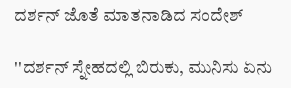ದರ್ಶನ್ ಜೊತೆ ಮಾತನಾಡಿದ ಸಂದೇಶ್

''ದರ್ಶನ್ ಸ್ನೇಹದಲ್ಲಿ ಬಿರುಕು, ಮುನಿಸು ಏನು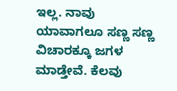ಇಲ್ಲ. ನಾವು ಯಾವಾಗಲೂ ಸಣ್ಣ ಸಣ್ಣ ವಿಚಾರಕ್ಕೂ ಜಗಳ ಮಾಡ್ತೇವೆ. ಕೆಲವು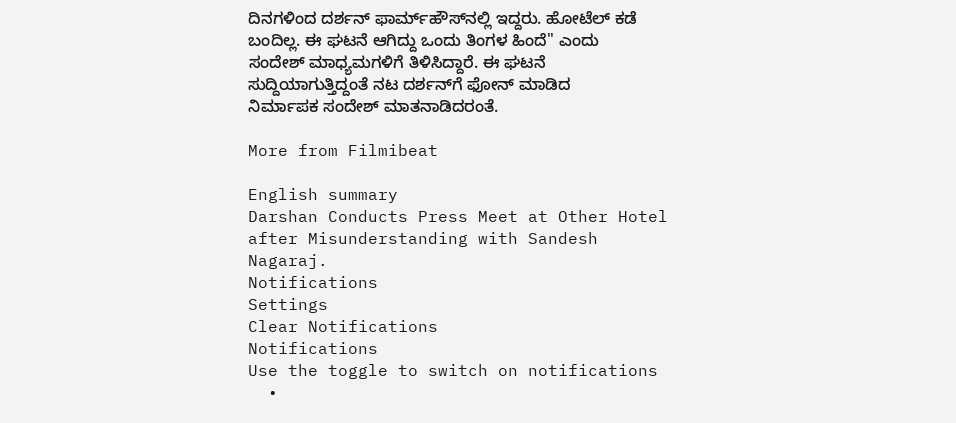ದಿನಗಳಿಂದ ದರ್ಶನ್ ಫಾರ್ಮ್‌ಹೌಸ್‌ನಲ್ಲಿ ಇದ್ದರು. ಹೋಟೆಲ್‌ ಕಡೆ ಬಂದಿಲ್ಲ. ಈ ಘಟನೆ ಆಗಿದ್ದು ಒಂದು ತಿಂಗಳ ಹಿಂದೆ'' ಎಂದು ಸಂದೇಶ್ ಮಾಧ್ಯಮಗಳಿಗೆ ತಿಳಿಸಿದ್ದಾರೆ. ಈ ಘಟನೆ ಸುದ್ದಿಯಾಗುತ್ತಿದ್ದಂತೆ ನಟ ದರ್ಶನ್‌ಗೆ ಫೋನ್ ಮಾಡಿದ ನಿರ್ಮಾಪಕ ಸಂದೇಶ್ ಮಾತನಾಡಿದರಂತೆ.

More from Filmibeat

English summary
Darshan Conducts Press Meet at Other Hotel after Misunderstanding with Sandesh Nagaraj.
Notifications
Settings
Clear Notifications
Notifications
Use the toggle to switch on notifications
  •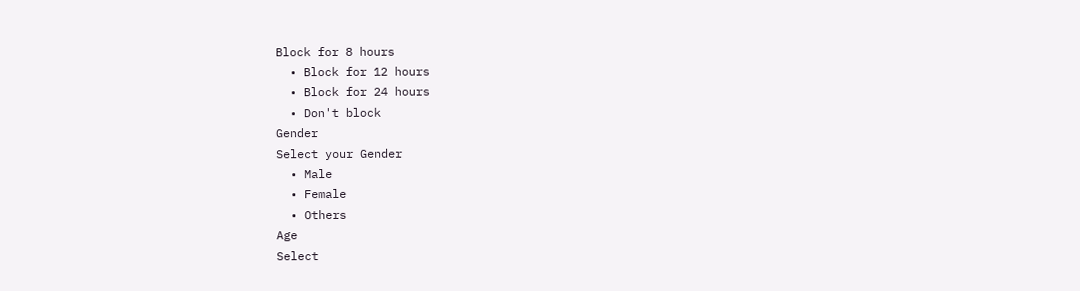Block for 8 hours
  • Block for 12 hours
  • Block for 24 hours
  • Don't block
Gender
Select your Gender
  • Male
  • Female
  • Others
Age
Select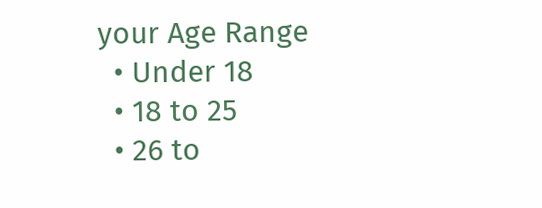your Age Range
  • Under 18
  • 18 to 25
  • 26 to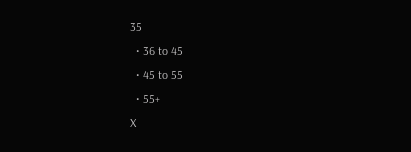35
  • 36 to 45
  • 45 to 55
  • 55+
X